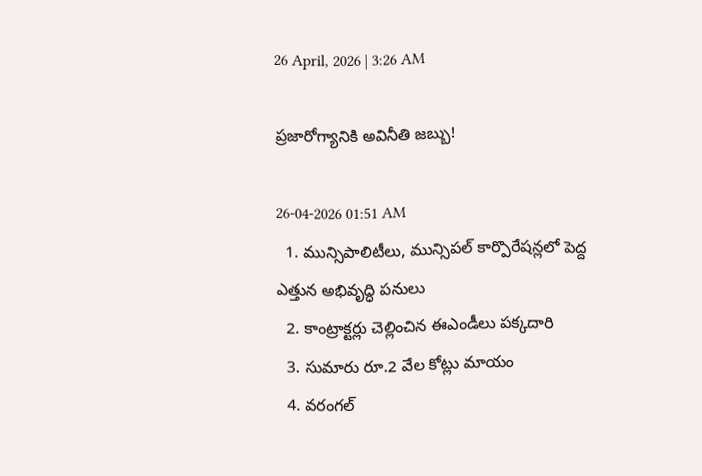26 April, 2026 | 3:26 AM

ప్రజారోగ్యానికి అవినీతి జబ్బు!

26-04-2026 01:51 AM
  1. మున్సిపాలిటీలు, మున్సిపల్ కార్పొరేషన్లలో పెద్ద ఎత్తున అభివృద్ధి పనులు
  2. కాంట్రాక్టర్లు చెల్లించిన ఈఎండీలు పక్కదారి
  3. సుమారు రూ.2 వేల కోట్లు మాయం
  4. వరంగల్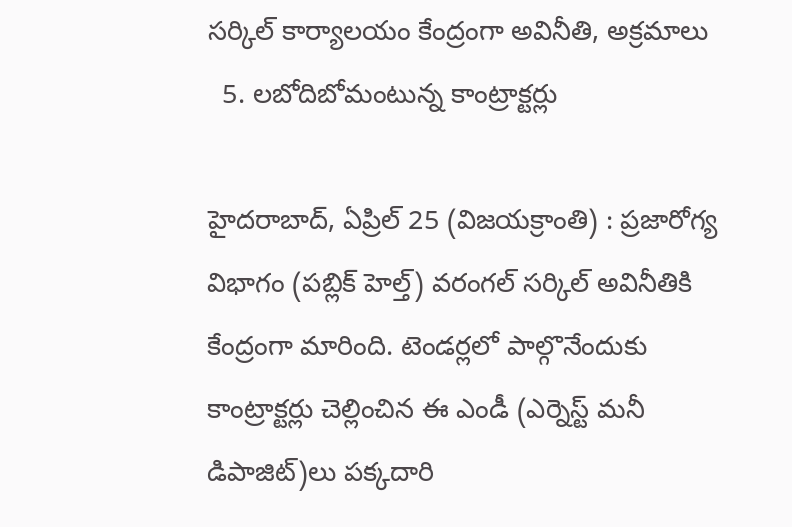సర్కిల్ కార్యాలయం కేంద్రంగా అవినీతి, అక్రమాలు
  5. లబోదిబోమంటున్న కాంట్రాక్టర్లు

హైదరాబాద్, ఏప్రిల్ 25 (విజయక్రాంతి) : ప్రజారోగ్య విభాగం (పబ్లిక్ హెల్త్) వరంగల్ సర్కిల్ అవినీతికి కేంద్రంగా మారింది. టెండర్లలో పాల్గొనేందుకు కాంట్రాక్టర్లు చెల్లించిన ఈ ఎండీ (ఎర్నెస్ట్ మనీ డిపాజిట్)లు పక్కదారి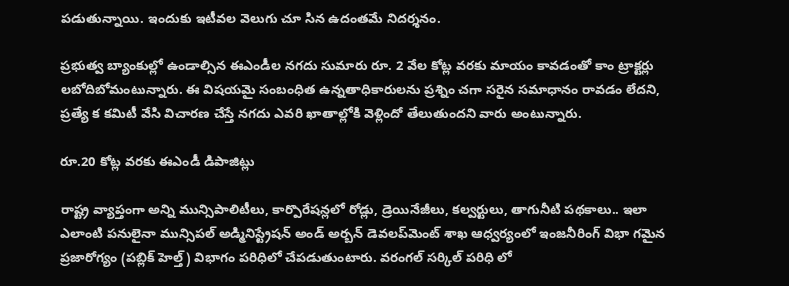పడుతున్నాయి. ఇందుకు ఇటీవల వెలుగు చూ సిన ఉదంతమే నిదర్శనం.

ప్రభుత్వ బ్యాంకుల్లో ఉండాల్సిన ఈఎండీల నగదు సుమారు రూ. 2 వేల కోట్ల వరకు మాయం కావడంతో కాం ట్రాక్టర్లు లబోదిబోమంటున్నారు. ఈ విషయమై సంబంధిత ఉన్నతాధికారులను ప్రశ్నిం చగా సరైన సమాధానం రావడం లేదని, ప్రత్యే క కమిటీ వేసి విచారణ చేస్తే నగదు ఎవరి ఖాతాల్లోకి వెళ్లిందో తేలుతుందని వారు అంటున్నారు.

రూ.20 కోట్ల వరకు ఈఎండీ డిపాజిట్లు

రాష్ట్ర వ్యాప్తంగా అన్ని మున్సిపాలిటీలు, కార్పొరేషన్లలో రోడ్లు, డ్రెయినేజీలు, కల్వర్టులు, తాగునీటి పథకాలు.. ఇలా ఎలాంటి పనులైనా మున్సిపల్ అడ్మినిస్ట్రేషన్ అండ్ అర్బన్ డెవలప్‌మెంట్ శాఖ ఆధ్వర్యంలో ఇంజనీరింగ్ విభా గమైన ప్రజారోగ్యం (పబ్లిక్ హెల్త్) విభాగం పరిధిలో చేపడుతుంటారు. వరంగల్ సర్కిల్ పరిధి లో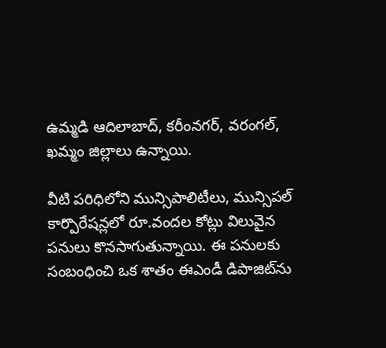ఉమ్మడి ఆదిలాబాద్, కరీంనగర్, వరంగల్, ఖమ్మం జిల్లాలు ఉన్నాయి.

వీటి పరిధిలోని మున్సిపాలిటీలు, మున్సిపల్ కార్పొరేషన్లలో రూ.వందల కోట్లు విలువైన పనులు కొనసాగుతున్నాయి. ఈ పనులకు సంబంధించి ఒక శాతం ఈఎండీ డిపాజిట్‌ను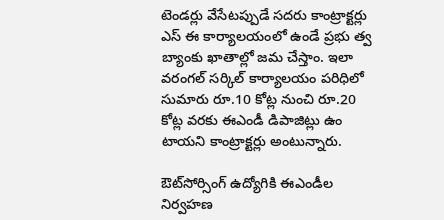టెండర్లు వేసేటప్పుడే సదరు కాంట్రాక్టర్లు ఎస్ ఈ కార్యాలయంలో ఉండే ప్రభు త్వ బ్యాంకు ఖాతాల్లో జమ చేస్తాం. ఇలా వరంగల్ సర్కిల్ కార్యాలయం పరిధిలో సుమారు రూ.10 కోట్ల నుంచి రూ.20 కోట్ల వరకు ఈఎండీ డిపాజిట్లు ఉం టాయని కాంట్రాక్టర్లు అంటున్నారు.

ఔట్‌సోర్సింగ్ ఉద్యోగికి ఈఎండీల నిర్వహణ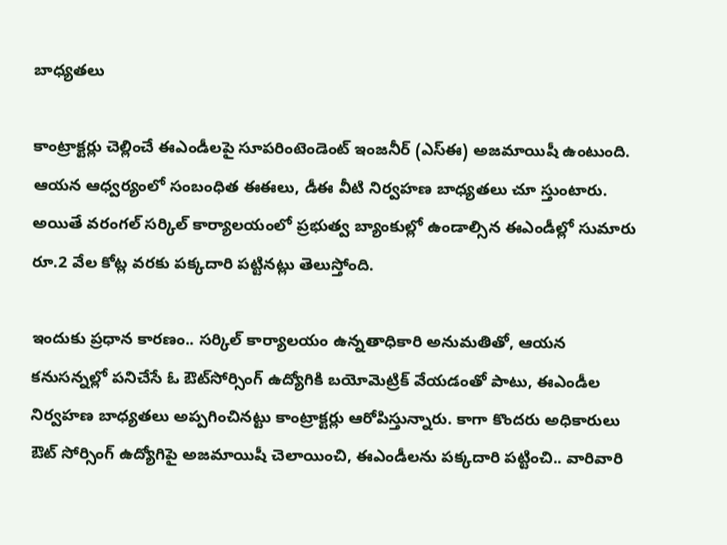బాధ్యతలు

కాంట్రాక్టర్లు చెల్లించే ఈఎండీలపై సూపరింటెండెంట్ ఇంజనీర్ (ఎస్‌ఈ) అజమాయిషీ ఉంటుంది. ఆయన ఆధ్వర్యంలో సంబంధిత ఈఈలు, డీఈ వీటి నిర్వహణ బాధ్యతలు చూ స్తుంటారు. అయితే వరంగల్ సర్కిల్ కార్యాలయంలో ప్రభుత్వ బ్యాంకుల్లో ఉండాల్సిన ఈఎండీల్లో సుమారు రూ.2 వేల కోట్ల వరకు పక్కదారి పట్టినట్లు తెలుస్తోంది.

ఇందుకు ప్రధాన కారణం.. సర్కిల్ కార్యాలయం ఉన్నతాధికారి అనుమతితో, ఆయన కనుసన్నల్లో పనిచేసే ఓ ఔట్‌సోర్సింగ్ ఉద్యోగికి బయోమెట్రిక్ వేయడంతో పాటు, ఈఎండీల నిర్వహణ బాధ్యతలు అప్పగించినట్టు కాంట్రాక్టర్లు ఆరోపిస్తున్నారు. కాగా కొందరు అధికారులు ఔట్ సోర్సింగ్ ఉద్యోగిపై అజమాయిషీ చెలాయించి, ఈఎండీలను పక్కదారి పట్టించి.. వారివారి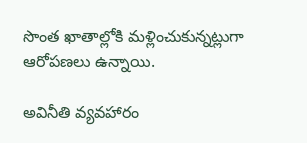సొంత ఖాతాల్లోకి మళ్లించుకున్నట్లుగా ఆరోపణలు ఉన్నాయి.

అవినీతి వ్యవహారం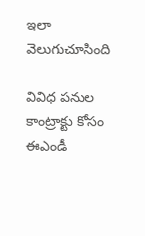ఇలా వెలుగుచూసింది

వివిధ పనుల కాంట్రాక్టు కోసం ఈఎండీ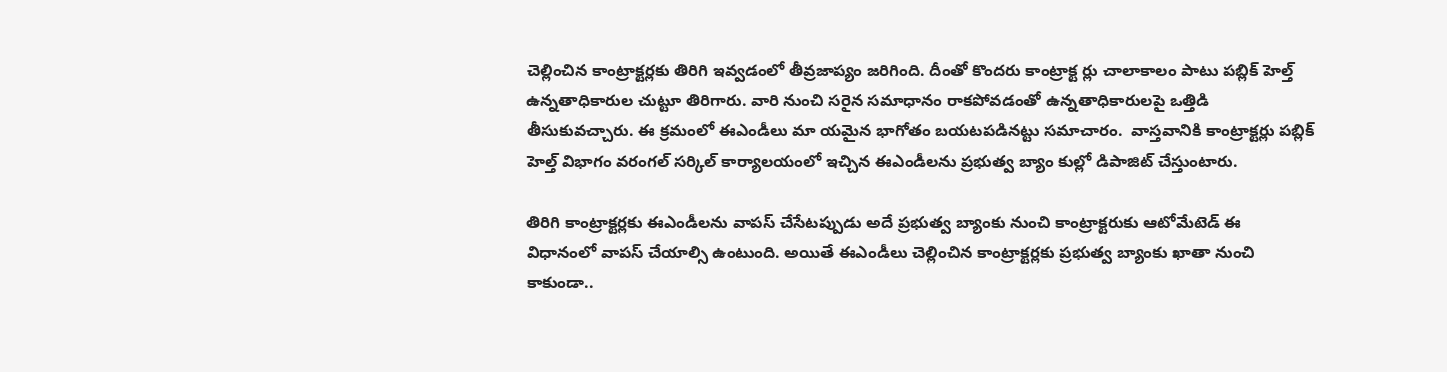చెల్లించిన కాంట్రాక్టర్లకు తిరిగి ఇవ్వడంలో తీవ్రజాప్యం జరిగింది. దీంతో కొందరు కాంట్రాక్ట ర్లు చాలాకాలం పాటు పబ్లిక్ హెల్త్ ఉన్నతాధికారుల చుట్టూ తిరిగారు. వారి నుంచి సరైన సమాధానం రాకపోవడంతో ఉన్నతాధికారులపై ఒత్తిడి తీసుకువచ్చారు. ఈ క్రమంలో ఈఎండీలు మా యమైన భాగోతం బయటపడినట్టు సమాచారం.  వాస్తవానికి కాంట్రాక్టర్లు పబ్లిక్ హెల్త్ విభాగం వరంగల్ సర్కిల్ కార్యాలయంలో ఇచ్చిన ఈఎండీలను ప్రభుత్వ బ్యాం కుల్లో డిపాజిట్ చేస్తుంటారు.

తిరిగి కాంట్రాక్టర్లకు ఈఎండీలను వాపస్ చేసేటప్పుడు అదే ప్రభుత్వ బ్యాంకు నుంచి కాంట్రాక్టరుకు ఆటోమేటెడ్ ఈ విధానంలో వాపస్ చేయాల్సి ఉంటుంది. అయితే ఈఎండీలు చెల్లించిన కాంట్రాక్టర్లకు ప్రభుత్వ బ్యాంకు ఖాతా నుంచి కాకుండా..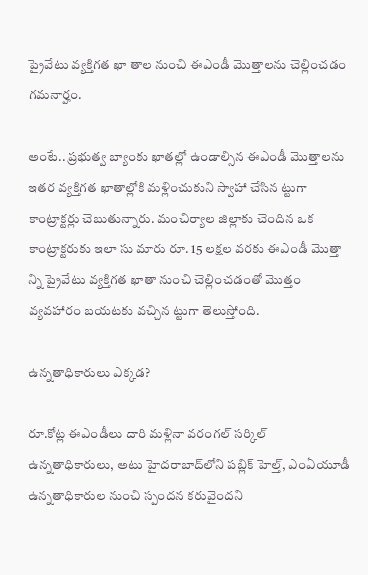ప్రైవేటు వ్యక్తిగత ఖా తాల నుంచి ఈఎండీ మొత్తాలను చెల్లించడం గమనార్హం.

అంటే.. ప్రభుత్వ బ్యాంకు ఖాతల్లో ఉండాల్సిన ఈఎండీ మొత్తాలను ఇతర వ్యక్తిగత ఖాతాల్లోకి మళ్లించుకుని స్వాహా చేసిన ట్టుగా కాంట్రాక్టర్లు చెబుతున్నారు. మంచిర్యాల జిల్లాకు చెందిన ఒక కాంట్రాక్టరుకు ఇలా సు మారు రూ. 15 లక్షల వరకు ఈఎండీ మొత్తా న్ని ప్రైవేటు వ్యక్తిగత ఖాతా నుంచి చెల్లించడంతో మొత్తం వ్యవహారం బయటకు వచ్చిన ట్టుగా తెలుస్తోంది.

ఉన్నతాధికారులు ఎక్కడ?

రూ.కోట్ల ఈఎండీలు దారి మళ్లినా వరంగల్ సర్కిల్ ఉన్నతాధికారులు, అటు హైదరాబాద్‌లోని పబ్లిక్ హెల్త్, ఎంఏయూడీ ఉన్నతాధికారుల నుంచి స్పందన కరువైందని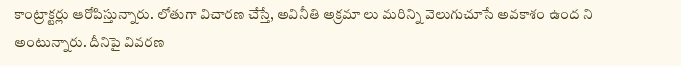కాంట్రాక్టర్లు ఆరోపిస్తున్నారు. లోతుగా విచారణ చేస్తే, అవినీతి అక్రమా లు మరిన్ని వెలుగుచూసే అవకాశం ఉంద ని అంటున్నారు. దీనిపై వివరణ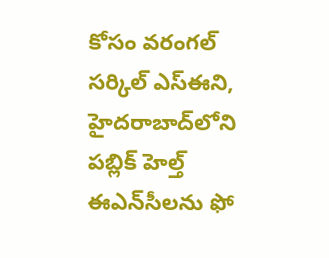కోసం వరంగల్ సర్కిల్ ఎస్‌ఈని, హైదరాబాద్‌లోని పబ్లిక్ హెల్త్ ఈఎన్‌సీలను ఫో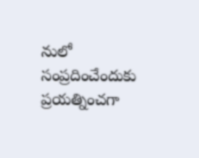నులో సంప్రదించేందుకు ప్రయత్నించగా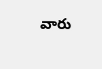వారు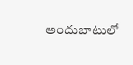అందుబాటులో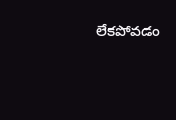లేకపోవడం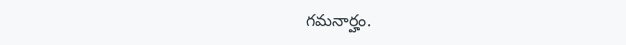గమనార్హం.